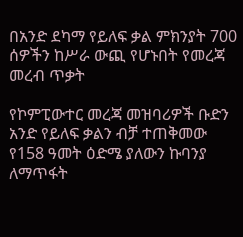በአንድ ደካማ የይለፍ ቃል ምክንያት 700 ሰዎችን ከሥራ ውጪ የሆኑበት የመረጃ መረብ ጥቃት

የኮምፒውተር መረጃ መዝባሪዎች ቡድን አንድ የይለፍ ቃልን ብቻ ተጠቅመው የ158 ዓመት ዕድሜ ያለውን ኩባንያ ለማጥፋት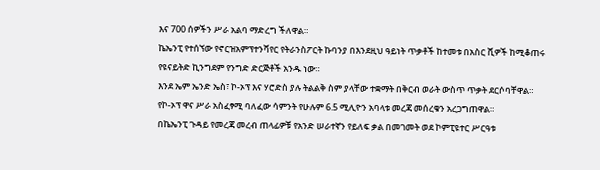እና 700 ሰዎችን ሥራ አልባ ማድረግ ችለዋል።
ኬኤንፒ የተሰኘው የኖርዝአምፕተንሻየር የትራንስፖርት ኩባንያ በእንደዚህ ዓይነት ጥቃቶች ከተመቱ በአስር ሺዎች ከሚቆጠሩ የዩናይትድ ኪንግደም የንግድ ድርጅቶች አንዱ ነው።
እንደ ኤም ኤንድ ኤስ፣ ኮ-ኦፕ እና ሃሮድስ ያሉ ትልልቅ ስም ያላቸው ተቋማት በቅርብ ወራት ውስጥ ጥቃት ደርሶባቸዋል።
የኮ-ኦፕ ዋና ሥራ አስፈፃሚ ባለፈው ሳምንት የሁሉም 6.5 ሚሊዮን አባላቱ መረጃ መሰረቁን አረጋግጠዋል።
በኬኤንፒ ጉዳይ የመረጃ መረብ ጠላፊዎቹ የአንድ ሠራተኛን የይለፍ ቃል በመገመት ወደ ኮምፒዩተር ሥርዓቱ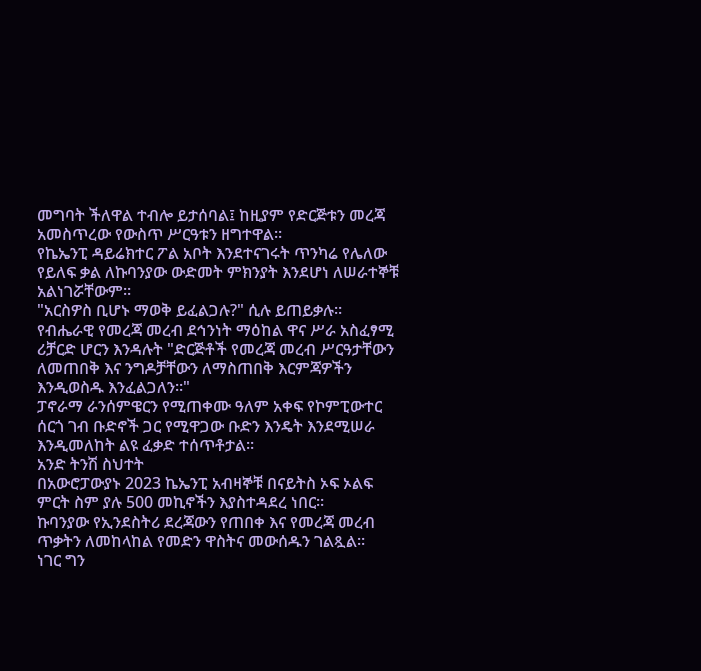መግባት ችለዋል ተብሎ ይታሰባል፤ ከዚያም የድርጅቱን መረጃ አመስጥረው የውስጥ ሥርዓቱን ዘግተዋል።
የኬኤንፒ ዳይሬክተር ፖል አቦት እንደተናገሩት ጥንካሬ የሌለው የይለፍ ቃል ለኩባንያው ውድመት ምክንያት እንደሆነ ለሠራተኞቹ አልነገሯቸውም።
"አርስዎስ ቢሆኑ ማወቅ ይፈልጋሉ?" ሲሉ ይጠይቃሉ።
የብሔራዊ የመረጃ መረብ ደኅንነት ማዕከል ዋና ሥራ አስፈፃሚ ሪቻርድ ሆርን እንዳሉት "ድርጅቶች የመረጃ መረብ ሥርዓታቸውን ለመጠበቅ እና ንግዶቻቸውን ለማስጠበቅ እርምጃዎችን እንዲወስዱ እንፈልጋለን።"
ፓኖራማ ራንሰምዌርን የሚጠቀሙ ዓለም አቀፍ የኮምፒውተር ሰርጎ ገብ ቡድኖች ጋር የሚዋጋው ቡድን እንዴት እንደሚሠራ እንዲመለከት ልዩ ፈቃድ ተሰጥቶታል።
አንድ ትንሽ ስህተት
በአውሮፓውያኑ 2023 ኬኤንፒ አብዛኞቹ በናይትስ ኦፍ ኦልፍ ምርት ስም ያሉ 500 መኪኖችን እያስተዳደረ ነበር።
ኩባንያው የኢንደስትሪ ደረጃውን የጠበቀ እና የመረጃ መረብ ጥቃትን ለመከላከል የመድን ዋስትና መውሰዱን ገልጿል።
ነገር ግን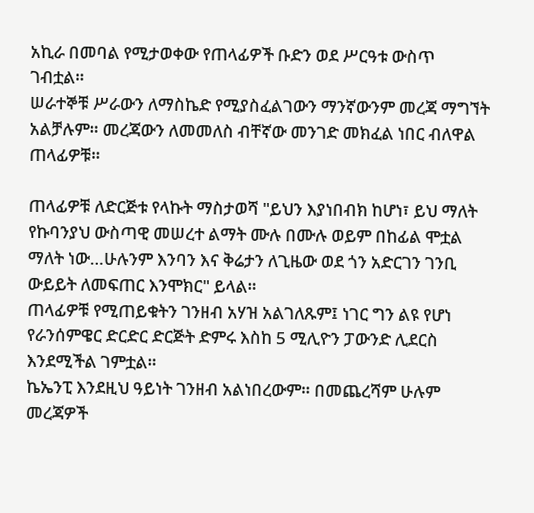አኪራ በመባል የሚታወቀው የጠላፊዎች ቡድን ወደ ሥርዓቱ ውስጥ ገብቷል።
ሠራተኞቹ ሥራውን ለማስኬድ የሚያስፈልገውን ማንኛውንም መረጃ ማግኘት አልቻሉም። መረጃውን ለመመለስ ብቸኛው መንገድ መክፈል ነበር ብለዋል ጠላፊዎቹ።

ጠላፊዎቹ ለድርጅቱ የላኩት ማስታወሻ "ይህን እያነበብክ ከሆነ፣ ይህ ማለት የኩባንያህ ውስጣዊ መሠረተ ልማት ሙሉ በሙሉ ወይም በከፊል ሞቷል ማለት ነው…ሁሉንም እንባን እና ቅሬታን ለጊዜው ወደ ጎን አድርገን ገንቢ ውይይት ለመፍጠር እንሞክር" ይላል።
ጠላፊዎቹ የሚጠይቁትን ገንዘብ አሃዝ አልገለጹም፤ ነገር ግን ልዩ የሆነ የራንሰምዌር ድርድር ድርጅት ድምሩ እስከ 5 ሚሊዮን ፓውንድ ሊደርስ እንደሚችል ገምቷል።
ኬኤንፒ እንደዚህ ዓይነት ገንዘብ አልነበረውም። በመጨረሻም ሁሉም መረጃዎች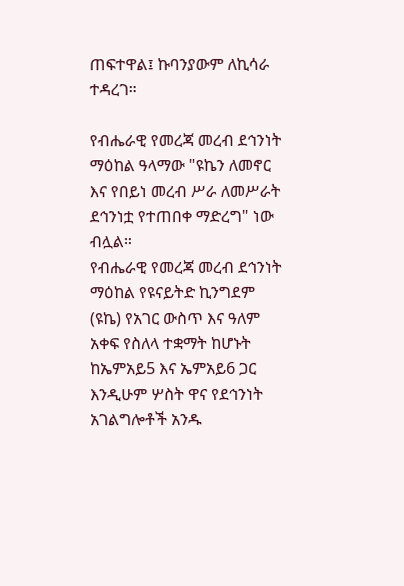ጠፍተዋል፤ ኩባንያውም ለኪሳራ ተዳረገ።

የብሔራዊ የመረጃ መረብ ደኅንነት ማዕከል ዓላማው "ዩኬን ለመኖር እና የበይነ መረብ ሥራ ለመሥራት ደኅንነቷ የተጠበቀ ማድረግ" ነው ብሏል።
የብሔራዊ የመረጃ መረብ ደኅንነት ማዕከል የዩናይትድ ኪንግደም (ዩኬ) የአገር ውስጥ እና ዓለም አቀፍ የስለላ ተቋማት ከሆኑት ከኤምአይ5 እና ኤምአይ6 ጋር እንዲሁም ሦስት ዋና የደኅንነት አገልግሎቶች አንዱ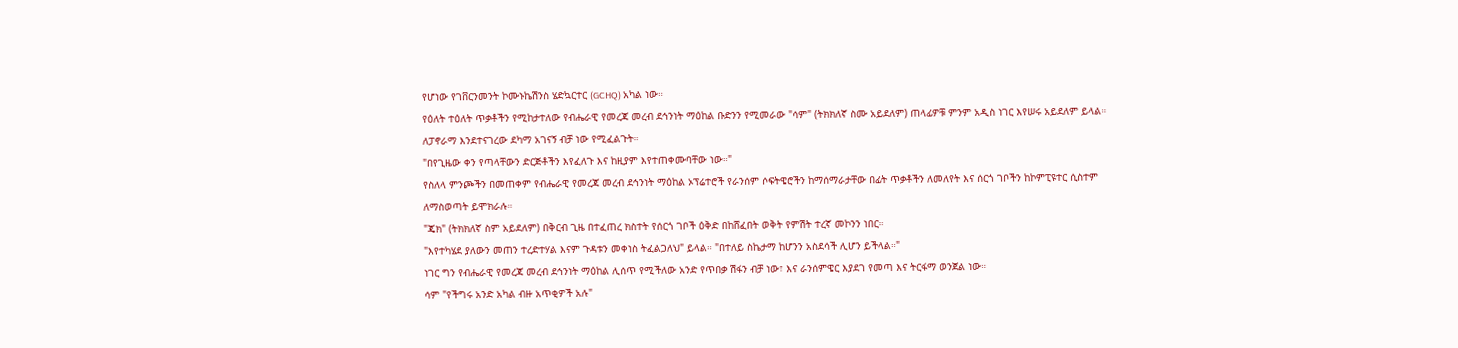የሆነው የገቨርንመንት ኮሙኑኬሽንስ ሄድኳርተር (GCHQ) አካል ነው።
የዕለት ተዕለት ጥቃቶችን የሚከታተለው የብሔራዊ የመረጃ መረብ ደኅንነት ማዕከል ቡድንን የሚመራው "ሳም" (ትክክለኛ ስሙ አይደለም) ጠላፊዎቹ ምንም አዲስ ነገር እየሠሩ አይደለም ይላል።
ለፓኖራማ እንደተናገረው ደካማ አገናኝ ብቻ ነው የሚፈልጉት።
"በየጊዜው ቀን የጣላቸውን ድርጅቶችን እየፈለጉ እና ከዚያም እየተጠቀሙባቸው ነው።"
የስለላ ምንጮችን በመጠቀም የብሔራዊ የመረጃ መረብ ደኅንነት ማዕከል ኦፕሬተሮች የራንሰም ሶፍትዌሮችን ከማሰማራታቸው በፊት ጥቃቶችን ለመለየት እና ሰርጎ ገቦችን ከኮምፒዩተር ሲስተም ለማስወጣት ይሞክራሉ።
"ጄክ" (ትክክለኛ ስም አይደለም) በቅርብ ጊዜ በተፈጠረ ክስተት የሰርጎ ገቦች ዕቅድ በከሸፈበት ወቅት የምሽት ተረኛ መኮንን ነበር።
"እየተካሄደ ያለውን መጠን ተረድተሃል እናም ጉዳቱን መቀነስ ትፈልጋለህ" ይላል። "በተለይ ስኬታማ ከሆንን አስደሳች ሊሆን ይችላል።"
ነገር ግን የብሔራዊ የመረጃ መረብ ደኅንነት ማዕከል ሊሰጥ የሚችለው አንድ የጥበቃ ሽፋን ብቻ ነው፣ እና ራንሰምዌር እያደገ የመጣ እና ትርፋማ ወንጀል ነው።
ሳም "የችግሩ አንድ አካል ብዙ አጥቂዎች አሉ"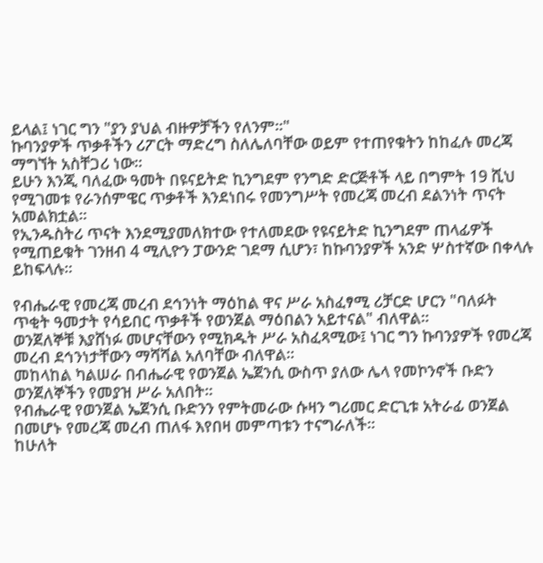ይላል፤ ነገር ግን "ያን ያህል ብዙዎቻችን የለንም።"
ኩባንያዎች ጥቃቶችን ሪፖርት ማድረግ ስለሌለባቸው ወይም የተጠየቁትን ከከፈሉ መረጃ ማግኘት አስቸጋሪ ነው።
ይሁን እንጂ ባለፈው ዓመት በዩናይትድ ኪንግደም የንግድ ድርጅቶች ላይ በግምት 19 ሺህ የሚገመቱ የራንሰምዌር ጥቃቶች እንደነበሩ የመንግሥት የመረጃ መረብ ደልንነት ጥናት አመልክቷል።
የኢንዱስትሪ ጥናት እንደሚያመለክተው የተለመደው የዩናይትድ ኪንግደም ጠላፊዎች የሚጠይቁት ገንዘብ 4 ሚሊዮን ፓውንድ ገደማ ሲሆን፣ ከኩባንያዎች አንድ ሦስተኛው በቀላሉ ይከፍላሉ።

የብሔራዊ የመረጃ መረብ ደኅንነት ማዕከል ዋና ሥራ አስፈፃሚ ሪቻርድ ሆርን "ባለፉት ጥቂት ዓመታት የሳይበር ጥቃቶች የወንጀል ማዕበልን አይተናል" ብለዋል።
ወንጀለኞቹ እያሸነፉ መሆናቸውን የሚክዱት ሥራ አስፈጻሚው፤ ነገር ግን ኩባንያዎች የመረጃ መረብ ደኅንነታቸውን ማሻሻል አለባቸው ብለዋል።
መከላከል ካልሠራ በብሔራዊ የወንጀል ኤጀንሲ ውስጥ ያለው ሌላ የመኮንኖች ቡድን ወንጀለኞችን የመያዝ ሥራ አለበት።
የብሔራዊ የወንጀል ኤጀንሲ ቡድንን የምትመራው ሱዛን ግሪመር ድርጊቱ አትራፊ ወንጀል በመሆኑ የመረጃ መረብ ጠለፋ እየበዛ መምጣቱን ተናግራለች።
ከሁለት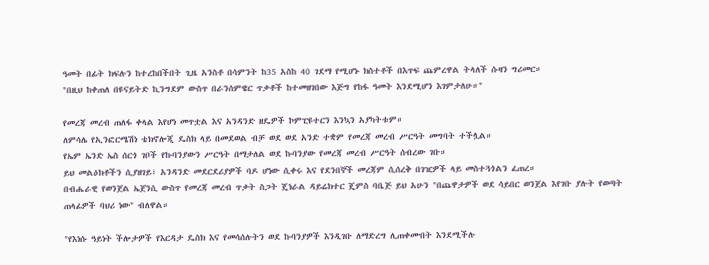ዓመት በፊት ክፍሉን ከተረከበችበት ጊዜ አንስቶ በሳምንት ከ35 አስከ 40 ገደማ የሚሆኑ ክስተቶች በእጥፍ ጨምረዋል ትላለች ሱዛን ግሪመር።
"በዚህ ከቀጠለ በዩናይትድ ኪንግደም ውስጥ በራንሰምዌር ጥቃቶች ከተመዘገበው እጅግ የከፋ ዓመት እንደሚሆን እገምታለሁ።"

የመረጃ መረብ ጠለፋ ቀላል እየሆነ መጥቷል እና አንዳንድ ዘዴዎች ኮምፒዩተርን እንኳን አያካትቱም።
ለምሳሌ የኢንፎርሜሽነ ቴክኖሎጂ ዴስክ ላይ በመደወል ብቻ ወደ ወደ አንድ ተቋም የመረጃ መረብ ሥርዓት መግባት ተችሏል።
የኤም ኤንድ ኤስ ሰርጎ ገቦች የኩባንያውን ሥርዓት በማታለል ወደ ኩባንያው የመረጃ መረብ ሥርዓት ሰብረው ገቡ።
ይህ መልዕክቶችን ሲያዘገይ፣ አንዳንድ መደርደሪያዎች ባዶ ሆነው ሲቀሩ እና የደንበኞች መረጃም ሲሰረቅ በገዢዎች ላይ መስተጓጎልን ፈጠረ።
በብሔራዊ የወንጀል ኤጀንሲ ውስጥ የመረጃ መረብ ጥቃት ስጋት ጄነራል ዳይሬክተር ጄምስ ባቤጅ ይህ አሁን "በጨዋታዎች ወደ ሳይበር ወንጀል እየገቡ ያሉት የወጣት ጠላፊዎች ባህሪ ነው" ብለዋል።

"የእነሱ ዓይነት ችሎታዎች የእርዳታ ዴስክ እና የመሳሰሉትን ወደ ኩባንያዎች እንዲገቡ ለማድረግ ሊጠቀሙበት እንደሚችሉ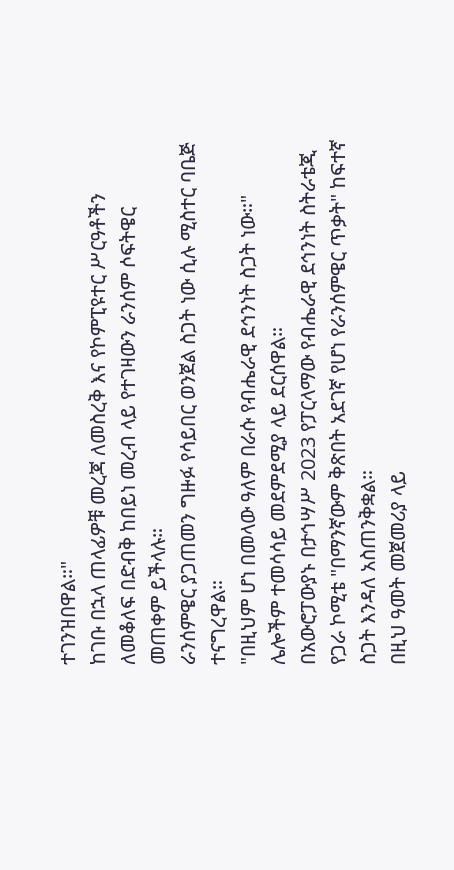ተገንዝበዋል።"
ከገቡ በኋላ ጠላፊዎቹ መረጃ ለመስረቅ እና የኮምፒዩተር ሥርዓቶችን ለመቆለፍ በድብቅ ከበይነ መረብ ላይ የተገዛውን ራንሰም ሶፍትዌር መጠቀም ይችላሉ።
ራንሰምዌር ያጋጠመን ግዙፉ የሳይበር ወንጀል ስጋት ነው ሲሉ ሚስተር ባቤጅ ተናግረዋል።
"በዚህም ሆነ በመላው ዓለም በራሱ የብሔራዊ ደኅንነት ስጋት ነው።"
ሌሎችም ተመሳሳይ መደምደሚያ ላይ ደርሰዋል።
በአውሮፓውያኑ በታኅሣሥ 2023 የፓርላማው የብሔራዊ ደኅንነት ስትራቴጂ የጋራ ኮሚቴ "በማንኛውም ቅጽበት አደገኛ የሆነ የራንሰምዌር ጥቃት" ከፍተኛ ስጋት እንዳለ አስጠንቅቋል።
በዚህ ዓመት መጀመሪያ ላይ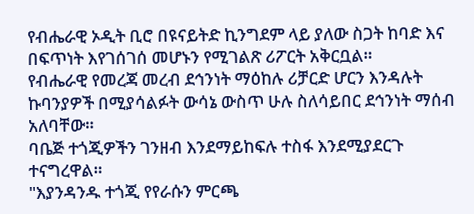የብሔራዊ ኦዲት ቢሮ በዩናይትድ ኪንግደም ላይ ያለው ስጋት ከባድ እና በፍጥነት እየገሰገሰ መሆኑን የሚገልጽ ሪፖርት አቅርቧል።
የብሔራዊ የመረጃ መረብ ደኅንነት ማዕከሉ ሪቻርድ ሆርን እንዳሉት ኩባንያዎች በሚያሳልፉት ውሳኔ ውስጥ ሁሉ ስለሳይበር ደኅንነት ማሰብ አለባቸው።
ባቤጅ ተጎጂዎችን ገንዘብ እንደማይከፍሉ ተስፋ እንደሚያደርጉ ተናግረዋል።
"እያንዳንዱ ተጎጂ የየራሱን ምርጫ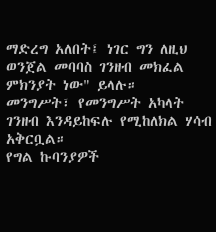ማድረግ አለበት፤ ነገር ግን ለዚህ ወንጀል መባባስ ገንዘብ መክፈል ምክንያት ነው" ይላሉ።
መንግሥት፣ የመንግሥት አካላት ገንዘብ እንዳይከፍሉ የሚከለክል ሃሳብ አቅርቧል።
የግል ኩባንያዎች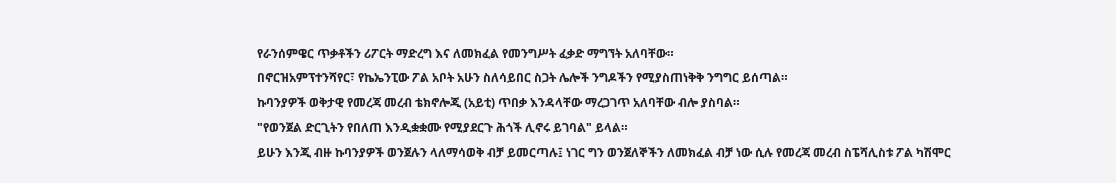የራንሰምዌር ጥቃቶችን ሪፖርት ማድረግ እና ለመክፈል የመንግሥት ፈቃድ ማግኘት አለባቸው።
በኖርዝአምፕተንሻየር፣ የኬኤንፒው ፖል አቦት አሁን ስለሳይበር ስጋት ሌሎች ንግዶችን የሚያስጠነቅቅ ንግግር ይሰጣል።
ኩባንያዎች ወቅታዊ የመረጃ መረብ ቴክኖሎጂ (አይቲ) ጥበቃ እንዳላቸው ማረጋገጥ አለባቸው ብሎ ያስባል።
"የወንጀል ድርጊትን የበለጠ እንዲቋቋሙ የሚያደርጉ ሕጎች ሊኖሩ ይገባል" ይላል።
ይሁን እንጂ ብዙ ኩባንያዎች ወንጀሉን ላለማሳወቅ ብቻ ይመርጣሉ፤ ነገር ግን ወንጀለኞችን ለመክፈል ብቻ ነው ሲሉ የመረጃ መረብ ስፔሻሊስቱ ፖል ካሽሞር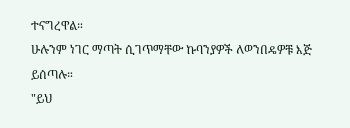ተናግረዋል።
ሁሉንም ነገር ማጣት ሲገጥማቸው ኩባንያዎች ለወንበዴዎቹ እጅ ይሰጣሉ።
"ይህ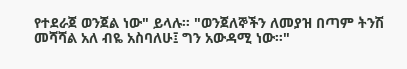የተደራጀ ወንጀል ነው" ይላሉ። "ወንጀለኞችን ለመያዝ በጣም ትንሽ መሻሻል አለ ብዬ አስባለሁ፤ ግን አውዳሚ ነው።"